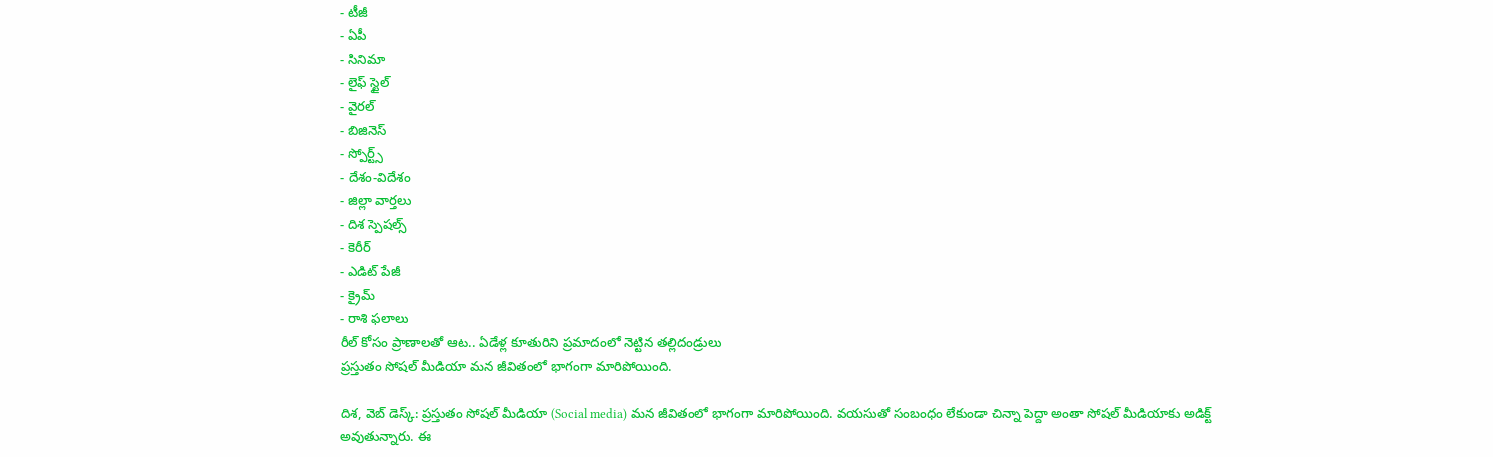- టీజీ
- ఏపీ
- సినిమా
- లైఫ్ స్టైల్
- వైరల్
- బిజినెస్
- స్పోర్ట్స్
- దేశం-విదేశం
- జిల్లా వార్తలు
- దిశ స్పెషల్స్
- కెరీర్
- ఎడిట్ పేజీ
- క్రైమ్
- రాశి ఫలాలు
రీల్ కోసం ప్రాణాలతో ఆట.. ఏడేళ్ల కూతురిని ప్రమాదంలో నెట్టిన తల్లిదండ్రులు
ప్రస్తుతం సోషల్ మీడియా మన జీవితంలో భాగంగా మారిపోయింది.

దిశ, వెబ్ డెస్క్: ప్రస్తుతం సోషల్ మీడియా (Social media) మన జీవితంలో భాగంగా మారిపోయింది. వయసుతో సంబంధం లేకుండా చిన్నా పెద్దా అంతా సోషల్ మీడియాకు అడిక్ట్ అవుతున్నారు. ఈ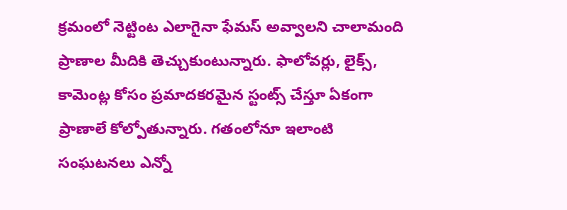క్రమంలో నెట్టింట ఎలాగైనా ఫేమస్ అవ్వాలని చాలామంది ప్రాణాల మీదికి తెచ్చుకుంటున్నారు. ఫాలోవర్లు, లైక్స్, కామెంట్ల కోసం ప్రమాదకరమైన స్టంట్స్ చేస్తూ ఏకంగా ప్రాణాలే కోల్పోతున్నారు. గతంలోనూ ఇలాంటి సంఘటనలు ఎన్నో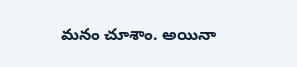మనం చూశాం. అయినా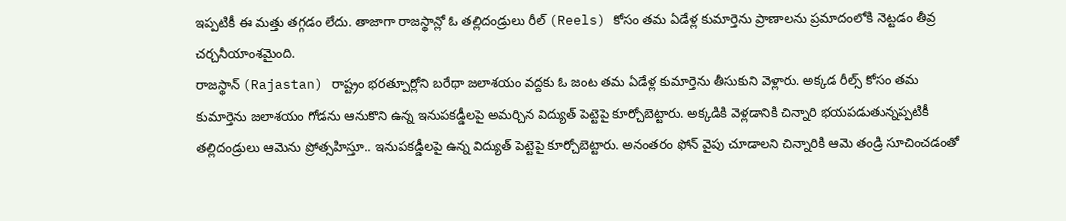ఇప్పటికీ ఈ మత్తు తగ్గడం లేదు. తాజాగా రాజస్థాన్లో ఓ తల్లిదండ్రులు రీల్ (Reels) కోసం తమ ఏడేళ్ల కుమార్తెను ప్రాణాలను ప్రమాదంలోకి నెట్టడం తీవ్ర చర్చనీయాంశమైంది.
రాజస్థాన్ (Rajastan) రాష్ట్రం భరత్పూర్లోని బరేథా జలాశయం వద్దకు ఓ జంట తమ ఏడేళ్ల కుమార్తెను తీసుకుని వెళ్లారు. అక్కడ రీల్స్ కోసం తమ కుమార్తెను జలాశయం గోడను ఆనుకొని ఉన్న ఇనుపకడ్డీలపై అమర్చిన విద్యుత్ పెట్టెపై కూర్చోబెట్టారు. అక్కడికి వెళ్లడానికి చిన్నారి భయపడుతున్నప్పటికీ తల్లిదండ్రులు ఆమెను ప్రోత్సహిస్తూ.. ఇనుపకడ్డీలపై ఉన్న విద్యుత్ పెట్టెపై కూర్చోబెట్టారు. అనంతరం ఫోన్ వైపు చూడాలని చిన్నారికి ఆమె తండ్రి సూచించడంతో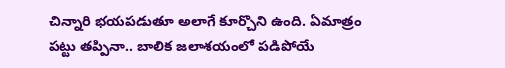చిన్నారి భయపడుతూ అలాగే కూర్చొని ఉంది. ఏమాత్రం పట్టు తప్పినా.. బాలిక జలాశయంలో పడిపోయే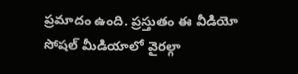ప్రమాదం ఉంది. ప్రస్తుతం ఈ వీడియో సోషల్ మీడియాలో వైరల్గా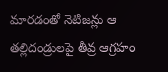మారడంతో నెటిజన్లు ఆ తల్లిదండ్రులపై తీవ్ర ఆగ్రహం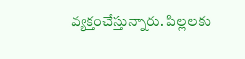వ్యక్తంచేస్తున్నారు. పిల్లలకు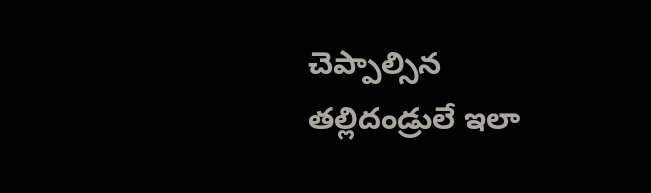చెప్పాల్సిన తల్లిదండ్రులే ఇలా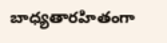బాధ్యతారహితంగా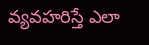వ్యవహరిస్తే ఎలా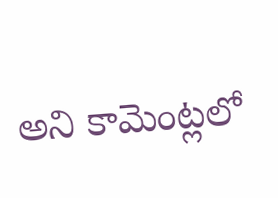అని కామెంట్లలో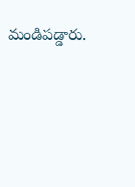మండిపడ్డారు.